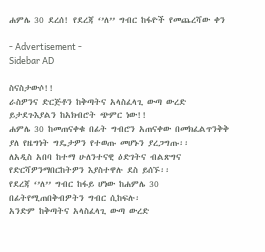ሐምሌ 30 ደረሰ! የደረጃ ‘’ለ’’ ግብር ከፋዮች የመጨረሻው ቀን

- Advertisement -
Sidebar AD

ስናስታውሶ!!
ራስዎንና ድርጅቶን ከቅጣትና አላስፈላጊ ውጣ ውረድ ይታደጉእያልን ከአክብሮት ጭምር ነው!!
ሐምሌ 30 ከመጠናቀቁ በፊት ግብሮን አጠናቀው በመክፈልጥንቅቅ ያለ የዜግነት ግዴታዎን የተወጡ መሆኑን ያረጋግጡ፡፡
ለአዲስ አበባ ከተማ ሁለንተናዊ ዕድገትና ብልጽግና የድርሻዎንማበርከትዎን እያስተዋሉ ደስ ይሰኙ፡፡
የደረጃ ‘’ለ’’ ግብር ከፋይ ሆነው ከሐምሌ 30 በፊትየሚጠበቅብዎትን ግብር ሲከፍሉ፡
አንድም ከቅጣትና አላስፈላጊ ውጣ ውረድ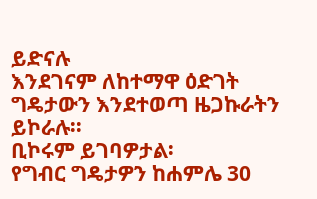ይድናሉ
እንደገናም ለከተማዋ ዕድገት ግዴታውን እንደተወጣ ዜጋኩራትን ይኮራሉ፡፡
ቢኮሩም ይገባዎታል፡
የግብር ግዴታዎን ከሐምሌ 30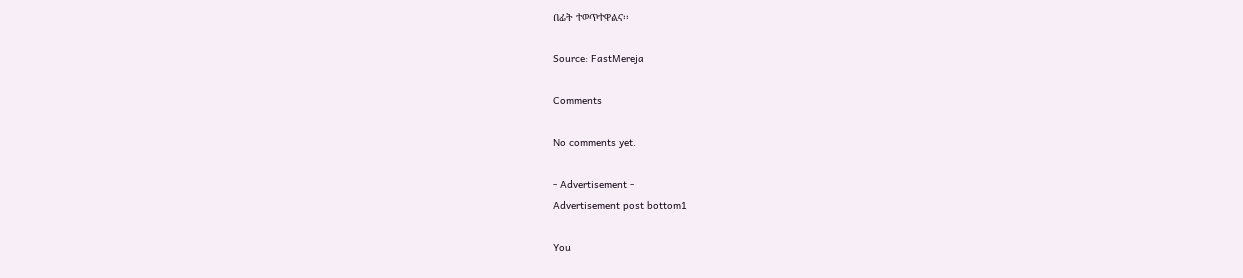በፊት ተወጥተዋልና፡፡

Source: FastMereja

Comments

No comments yet.

- Advertisement -
Advertisement post bottom1

You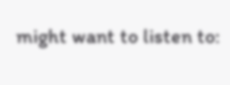might want to listen to: